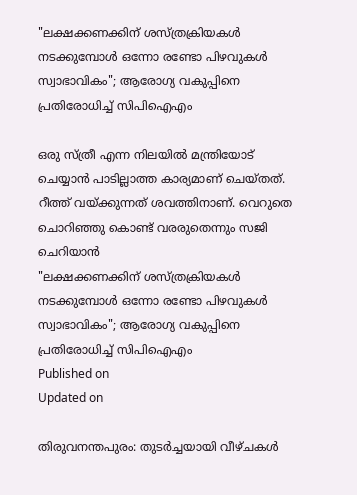"ലക്ഷക്കണക്കിന് ശസ്ത്രക്രിയകള്‍ നടക്കുമ്പോള്‍ ഒന്നോ രണ്ടോ പിഴവുകള്‍ സ്വാഭാവികം"; ആരോഗ്യ വകുപ്പിനെ പ്രതിരോധിച്ച് സിപിഐഎം

ഒരു സ്ത്രീ എന്ന നിലയില്‍ മന്ത്രിയോട് ചെയ്യാന്‍ പാടില്ലാത്ത കാര്യമാണ് ചെയ്തത്. റീത്ത് വയ്ക്കുന്നത് ശവത്തിനാണ്. വെറുതെ ചൊറിഞ്ഞു കൊണ്ട് വരരുതെന്നും സജി ചെറിയാന്‍
"ലക്ഷക്കണക്കിന് ശസ്ത്രക്രിയകള്‍ നടക്കുമ്പോള്‍ ഒന്നോ രണ്ടോ പിഴവുകള്‍ സ്വാഭാവികം"; ആരോഗ്യ വകുപ്പിനെ പ്രതിരോധിച്ച് സിപിഐഎം
Published on
Updated on

തിരുവനന്തപുരം: തുടര്‍ച്ചയായി വീഴ്ചകള്‍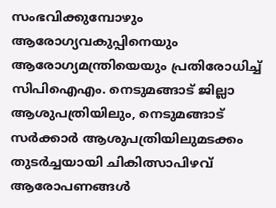സംഭവിക്കുമ്പോഴും ആരോഗ്യവകുപ്പിനെയും ആരോഗ്യമന്ത്രിയെയും പ്രതിരോധിച്ച് സിപിഐഎം. നെടുമങ്ങാട് ജില്ലാ ആശുപത്രിയിലും, നെടുമങ്ങാട് സര്‍ക്കാര്‍ ആശുപത്രിയിലുമടക്കം തുടര്‍ച്ചയായി ചികിത്സാപിഴവ് ആരോപണങ്ങള്‍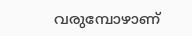വരുമ്പോഴാണ്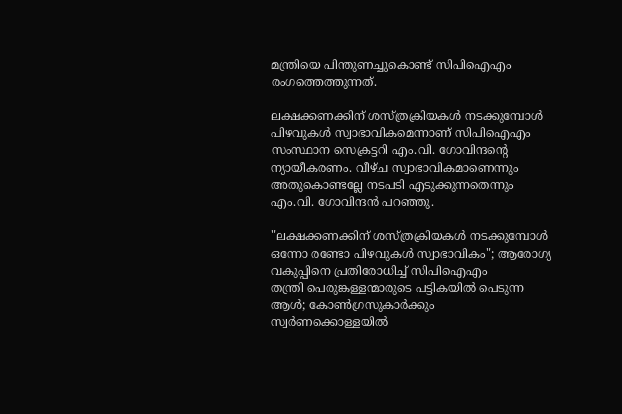മന്ത്രിയെ പിന്തുണച്ചുകൊണ്ട് സിപിഐഎം രംഗത്തെത്തുന്നത്.

ലക്ഷക്കണക്കിന് ശസ്ത്രക്രിയകള്‍ നടക്കുമ്പോള്‍ പിഴവുകള്‍ സ്വാഭാവികമെന്നാണ് സിപിഐഎം സംസ്ഥാന സെക്രട്ടറി എം.വി. ഗോവിന്ദന്റെ ന്യായീകരണം. വീഴ്ച സ്വാഭാവികമാണെന്നും അതുകൊണ്ടല്ലേ നടപടി എടുക്കുന്നതെന്നും എം.വി. ഗോവിന്ദന്‍ പറഞ്ഞു.

"ലക്ഷക്കണക്കിന് ശസ്ത്രക്രിയകള്‍ നടക്കുമ്പോള്‍ ഒന്നോ രണ്ടോ പിഴവുകള്‍ സ്വാഭാവികം"; ആരോഗ്യ വകുപ്പിനെ പ്രതിരോധിച്ച് സിപിഐഎം
തന്ത്രി പെരുങ്കള്ളന്മാരുടെ പട്ടികയിൽ പെടുന്ന ആൾ; കോൺഗ്രസുകാർക്കും സ്വർണക്കൊള്ളയിൽ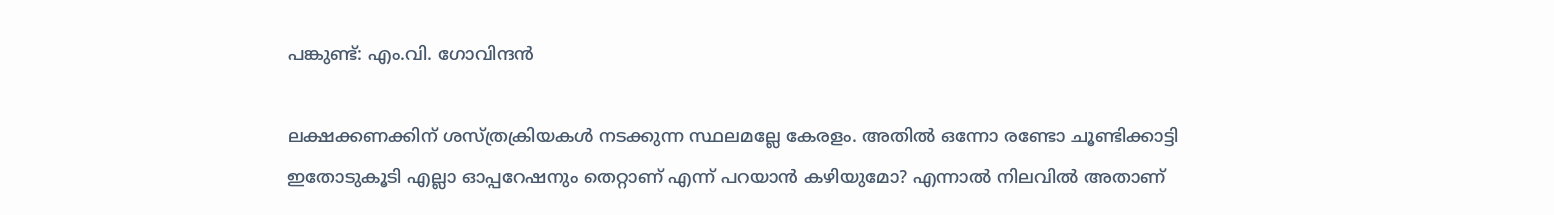പങ്കുണ്ട്: എം.വി. ഗോവിന്ദൻ

ലക്ഷക്കണക്കിന് ശസ്ത്രക്രിയകള്‍ നടക്കുന്ന സ്ഥലമല്ലേ കേരളം. അതില്‍ ഒന്നോ രണ്ടോ ചൂണ്ടിക്കാട്ടി ഇതോടുകൂടി എല്ലാ ഓപ്പറേഷനും തെറ്റാണ് എന്ന് പറയാന്‍ കഴിയുമോ? എന്നാല്‍ നിലവില്‍ അതാണ്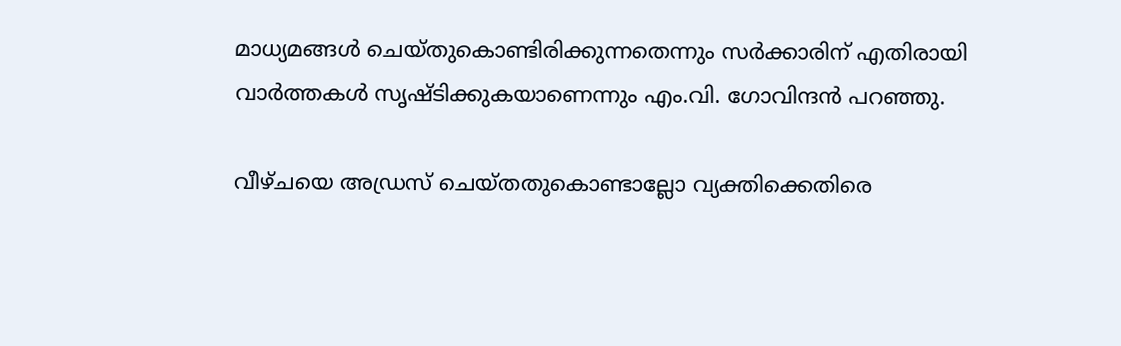മാധ്യമങ്ങള്‍ ചെയ്തുകൊണ്ടിരിക്കുന്നതെന്നും സര്‍ക്കാരിന് എതിരായി വാര്‍ത്തകള്‍ സൃഷ്ടിക്കുകയാണെന്നും എം.വി. ഗോവിന്ദന്‍ പറഞ്ഞു.

വീഴ്ചയെ അഡ്രസ് ചെയ്തതുകൊണ്ടാല്ലോ വ്യക്തിക്കെതിരെ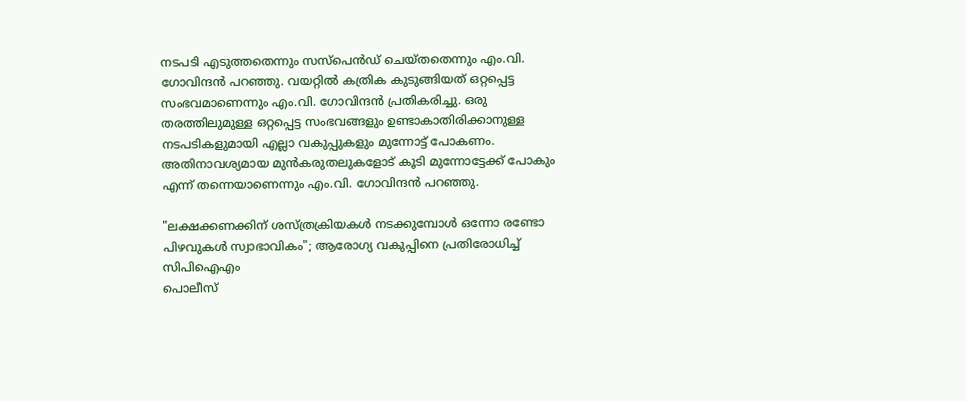നടപടി എടുത്തതെന്നും സസ്‌പെന്‍ഡ് ചെയ്തതെന്നും എം.വി. ഗോവിന്ദന്‍ പറഞ്ഞു. വയറ്റില്‍ കത്രിക കുടുങ്ങിയത് ഒറ്റപ്പെട്ട സംഭവമാണെന്നും എം.വി. ഗോവിന്ദന്‍ പ്രതികരിച്ചു. ഒരു തരത്തിലുമുള്ള ഒറ്റപ്പെട്ട സംഭവങ്ങളും ഉണ്ടാകാതിരിക്കാനുള്ള നടപടികളുമായി എല്ലാ വകുപ്പുകളും മുന്നോട്ട് പോകണം. അതിനാവശ്യമായ മുന്‍കരുതലുകളോട് കൂടി മുന്നോട്ടേക്ക് പോകും എന്ന് തന്നെയാണെന്നും എം.വി. ഗോവിന്ദന്‍ പറഞ്ഞു.

"ലക്ഷക്കണക്കിന് ശസ്ത്രക്രിയകള്‍ നടക്കുമ്പോള്‍ ഒന്നോ രണ്ടോ പിഴവുകള്‍ സ്വാഭാവികം"; ആരോഗ്യ വകുപ്പിനെ പ്രതിരോധിച്ച് സിപിഐഎം
പൊലീസ്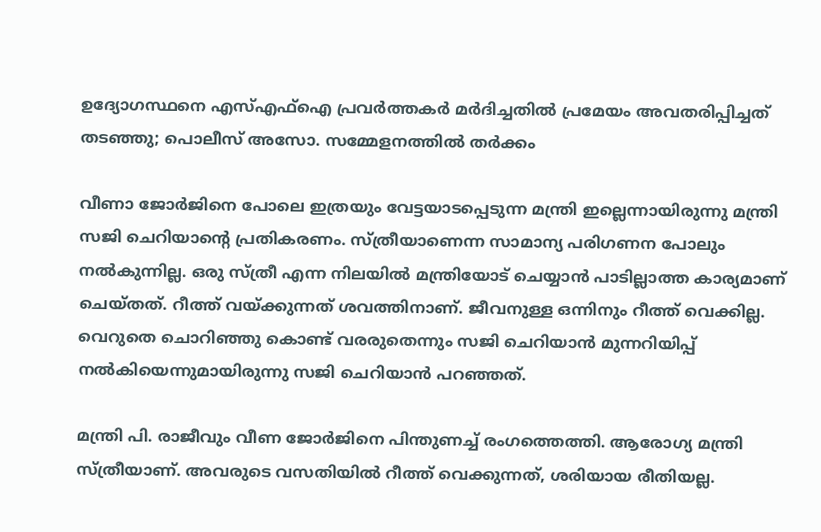ഉദ്യോഗസ്ഥനെ എസ്എഫ്ഐ പ്രവർത്തകർ മർദിച്ചതിൽ പ്രമേയം അവതരിപ്പിച്ചത് തടഞ്ഞു; പൊലീസ് അസോ. സമ്മേളനത്തിൽ തർക്കം

വീണാ ജോര്‍ജിനെ പോലെ ഇത്രയും വേട്ടയാടപ്പെടുന്ന മന്ത്രി ഇല്ലെന്നായിരുന്നു മന്ത്രി സജി ചെറിയാന്റെ പ്രതികരണം. സ്ത്രീയാണെന്ന സാമാന്യ പരിഗണന പോലും നല്‍കുന്നില്ല. ഒരു സ്ത്രീ എന്ന നിലയില്‍ മന്ത്രിയോട് ചെയ്യാന്‍ പാടില്ലാത്ത കാര്യമാണ് ചെയ്തത്. റീത്ത് വയ്ക്കുന്നത് ശവത്തിനാണ്. ജീവനുള്ള ഒന്നിനും റീത്ത് വെക്കില്ല. വെറുതെ ചൊറിഞ്ഞു കൊണ്ട് വരരുതെന്നും സജി ചെറിയാന്‍ മുന്നറിയിപ്പ് നല്‍കിയെന്നുമായിരുന്നു സജി ചെറിയാന്‍ പറഞ്ഞത്.

മന്ത്രി പി. രാജീവും വീണ ജോര്‍ജിനെ പിന്തുണച്ച് രംഗത്തെത്തി. ആരോഗ്യ മന്ത്രി സ്ത്രീയാണ്. അവരുടെ വസതിയില്‍ റീത്ത് വെക്കുന്നത്, ശരിയായ രീതിയല്ല.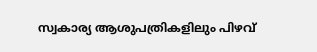സ്വകാര്യ ആശുപത്രികളിലും പിഴവ്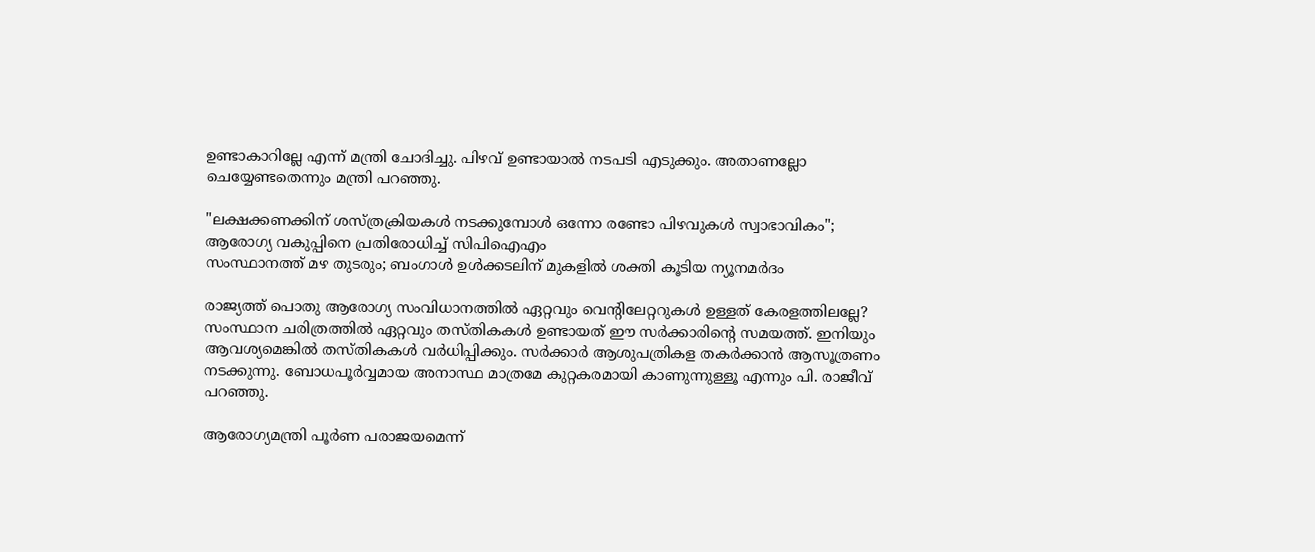ഉണ്ടാകാറില്ലേ എന്ന് മന്ത്രി ചോദിച്ചു. പിഴവ് ഉണ്ടായാല്‍ നടപടി എടുക്കും. അതാണല്ലോ ചെയ്യേണ്ടതെന്നും മന്ത്രി പറഞ്ഞു.

"ലക്ഷക്കണക്കിന് ശസ്ത്രക്രിയകള്‍ നടക്കുമ്പോള്‍ ഒന്നോ രണ്ടോ പിഴവുകള്‍ സ്വാഭാവികം"; ആരോഗ്യ വകുപ്പിനെ പ്രതിരോധിച്ച് സിപിഐഎം
സംസ്ഥാനത്ത് മഴ തുടരും; ബംഗാള്‍ ഉള്‍ക്കടലിന് മുകളില്‍ ശക്തി കൂടിയ ന്യൂനമര്‍ദം

രാജ്യത്ത് പൊതു ആരോഗ്യ സംവിധാനത്തില്‍ ഏറ്റവും വെന്റിലേറ്ററുകള്‍ ഉള്ളത് കേരളത്തിലല്ലേ? സംസ്ഥാന ചരിത്രത്തില്‍ ഏറ്റവും തസ്തികകള്‍ ഉണ്ടായത് ഈ സര്‍ക്കാരിന്റെ സമയത്ത്. ഇനിയും ആവശ്യമെങ്കില്‍ തസ്തികകള്‍ വര്‍ധിപ്പിക്കും. സര്‍ക്കാര്‍ ആശുപത്രികള തകര്‍ക്കാന്‍ ആസൂത്രണം നടക്കുന്നു. ബോധപൂര്‍വ്വമായ അനാസ്ഥ മാത്രമേ കുറ്റകരമായി കാണുന്നുള്ളൂ എന്നും പി. രാജീവ് പറഞ്ഞു.

ആരോഗ്യമന്ത്രി പൂര്‍ണ പരാജയമെന്ന്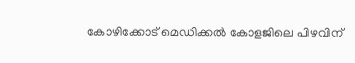കോഴിക്കോട് മെഡിക്കല്‍ കോളജിലെ പിഴവിന്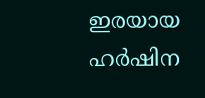ഇരയായ ഹര്‍ഷിന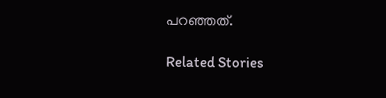പറഞ്ഞത്.

Related Stories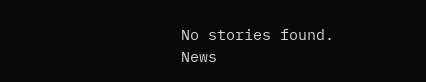No stories found.
News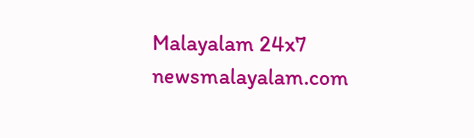Malayalam 24x7
newsmalayalam.com